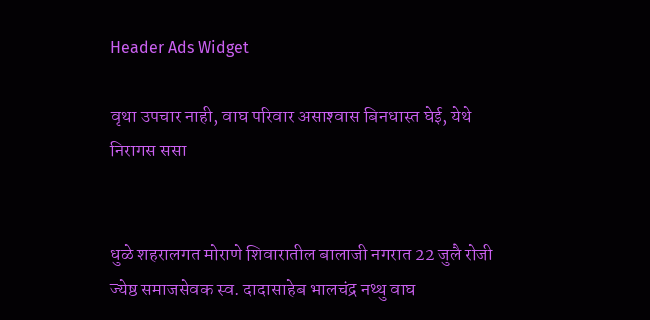Header Ads Widget

वृथा उपचार नाही, वाघ परिवार असाश्‍वास बिनधास्त घेई, येथे निरागस ससा


धुळे शहरालगत मोराणे शिवारातील बालाजी नगरात 22 जुलै रोजी ज्येष्ठ समाजसेवक स्व. दादासाहेब भालचंद्र नथ्थु वाघ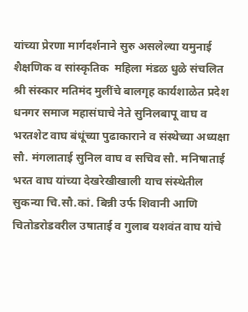यांच्या प्रेरणा मार्गदर्शनाने सुरु असलेल्या यमुनाई शैक्षणिक व सांस्कृतिक  महिला मंडळ धुळे संचलित श्री संस्कार मतिमंद मुलींचे बालगृह कार्यशाळेत प्रदेश धनगर समाज महासंघाचे नेते सुनिलबापू वाघ व भरतशेट वाघ बंधूंच्या पुढाकाराने व संस्थेच्या अध्यक्षा सौ. मंगलाताई सुनिल वाघ व सचिव सौ. मनिषाताई भरत वाघ यांच्या देखरेखीखाली याच संस्थेतील सुकन्या चि.सौ.कां. बिन्नी उर्फ शिवानी आणि चितोडरोडवरील उषाताई व गुलाब यशवंत वाघ यांचे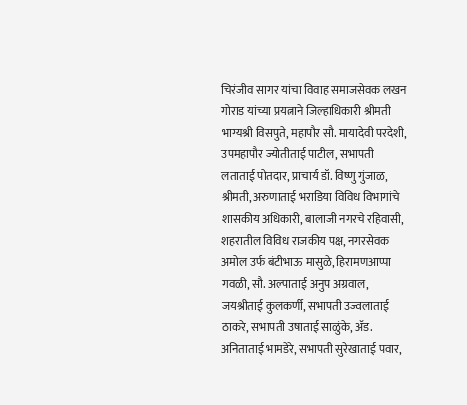चिरंजीव सागर यांचा विवाह समाजसेवक लखन गोराड यांच्या प्रयत्नाने जिल्हाधिकारी श्रीमती भाग्यश्री विसपुते, महापौर सौ. मायादेवी परदेशी, उपमहापौर ज्योतीताई पाटील, सभापती लताताई पोतदार, प्राचार्य डॉ. विष्णु गुंजाळ, श्रीमती, अरुणाताई भराडिया विविध विभागांचे शासकीय अधिकारी, बालाजी नगरचे रहिवासी, शहरातील विविध राजकीय पक्ष, नगरसेवक अमोल उर्फ बंटीभाऊ मासुळे, हिरामणआप्पा गवळी, सौ. अल्पाताई अनुप अग्रवाल, जयश्रीताई कुलकर्णी, सभापती उज्वलाताई ठाकरे, सभापती उषाताई साळुंके, अ‍ॅड. अनिताताई भामडेरे, सभापती सुरेखाताई पवार,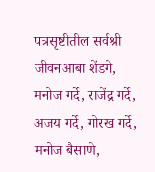पत्रसृष्टीतील सर्वश्री जीवनआबा शेंडगे, मनोज गर्दे, राजेंद्र गर्दे, अजय गर्दे, गोरख गर्दे, मनोज बैसाणे,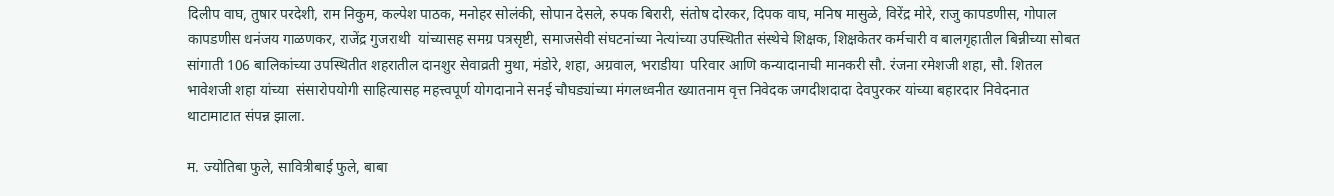दिलीप वाघ, तुषार परदेशी, राम निकुम, कल्पेश पाठक, मनोहर सोलंकी, सोपान देसले, रुपक बिरारी, संतोष दोरकर, दिपक वाघ, मनिष मासुळे, विरेंद्र मोरे, राजु कापडणीस, गोपाल कापडणीस धनंजय गाळणकर, राजेंद्र गुजराथी  यांच्यासह समग्र पत्रसृष्टी, समाजसेवी संघटनांच्या नेत्यांच्या उपस्थितीत संस्थेचे शिक्षक, शिक्षकेतर कर्मचारी व बालगृहातील बिन्नीच्या सोबत सांगाती 106 बालिकांच्या उपस्थितीत शहरातील दानशुर सेवाव्रती मुथा, मंडोरे, शहा, अग्रवाल, भराडीया  परिवार आणि कन्यादानाची मानकरी सौ. रंजना रमेशजी शहा, सौ. शितल भावेशजी शहा यांच्या  संसारोपयोगी साहित्यासह महत्त्वपूर्ण योगदानाने सनई चौघड्यांच्या मंगलध्वनीत ख्यातनाम वृत्त निवेदक जगदीशदादा देवपुरकर यांच्या बहारदार निवेदनात थाटामाटात संपन्न झाला.

म. ज्योतिबा फुले, सावित्रीबाई फुले, बाबा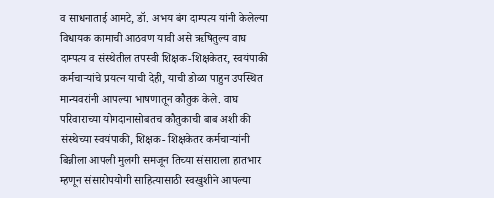व साधनाताई आमटे, डॉ. अभय बंग दाम्पत्य यांनी केलेल्या विधायक कामाची आठवण यावी असे ऋषितुल्य वाघ दाम्पत्य व संस्थेतील तपस्वी शिक्षक-शिक्षकेतर, स्वयंपाकी कर्मचार्‍यांचे प्रयत्न याची देही, याची डोळा पाहुन उपस्थित मान्यवरांनी आपल्या भाषणातून कौतुक केले. वाघ परिवाराच्या योगदानासोबतच कौतुकाची बाब अशी की संस्थेच्या स्वयंपाकी, शिक्षक- शिक्षकेतर कर्मचार्‍यांनी बिन्नीला आपली मुलगी समजून तिच्या संसाराला हातभार म्हणून संसारोपयोगी साहित्यासाठी स्वखुशीने आपल्या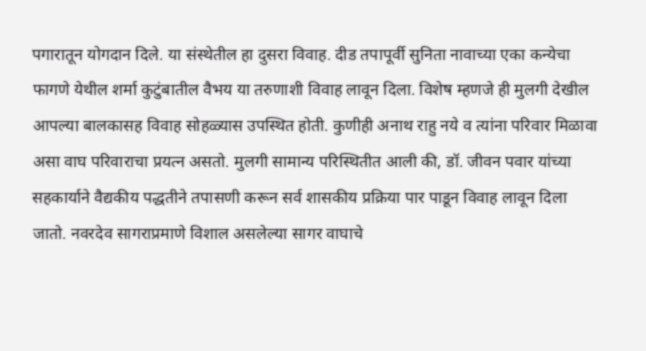पगारातून योगदान दिले. या संस्थेतील हा दुसरा विवाह. दीड तपापूर्वी सुनिता नावाच्या एका कन्येचा फागणे येथील शर्मा कुटुंबातील वैभय या तरुणाशी विवाह लावून दिला. विशेष म्हणजे ही मुलगी देखील आपल्या बालकासह विवाह सोहळ्यास उपस्थित होती. कुणीही अनाथ राहु नये व त्यांना परिवार मिळावा असा वाघ परिवाराचा प्रयत्न असतो. मुलगी सामान्य परिस्थितीत आली की, डॉ. जीवन पवार यांच्या सहकार्याने वैद्यकीय पद्धतीने तपासणी करून सर्व शासकीय प्रक्रिया पार पाडून विवाह लावून दिला जातो. नवरदेव सागराप्रमाणे विशाल असलेल्या सागर वाघाचे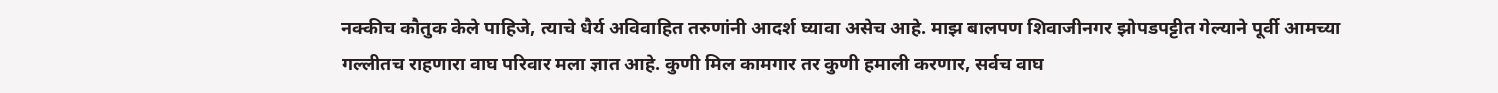नक्कीच कौतुक केले पाहिजे, त्याचे धैर्य अविवाहित तरुणांनी आदर्श घ्यावा असेच आहे. माझ बालपण शिवाजीनगर झोपडपट्टीत गेल्याने पूर्वी आमच्या गल्लीतच राहणारा वाघ परिवार मला ज्ञात आहे. कुणी मिल कामगार तर कुणी हमाली करणार, सर्वच वाघ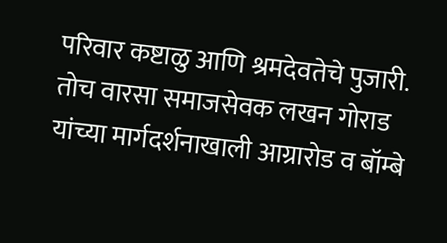परिवार कष्टाळु आणि श्रमदेवतेचे पुजारी. तोच वारसा समाजसेवक लखन गोराड यांच्या मार्गदर्शनाखाली आग्रारोड व बॉम्बे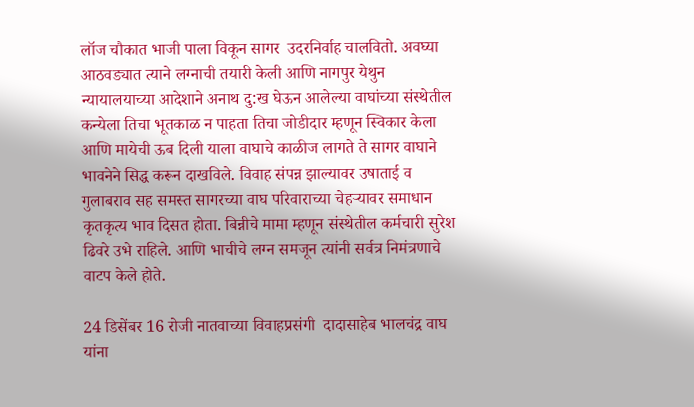लॉज चौकात भाजी पाला विकून सागर  उदरनिर्वाह चालवितो. अवघ्या आठवड्यात त्याने लग्नाची तयारी केली आणि नागपुर येथुन न्यायालयाच्या आदेशाने अनाथ दु:ख घेऊन आलेल्या वाघांच्या संस्थेतील कन्येला तिचा भूतकाळ न पाहता तिचा जोडीदार म्हणून स्विकार केला आणि मायेची ऊब दिली याला वाघाचे काळीज लागते ते सागर वाघाने भावनेने सिद्ध करून दाखविले. विवाह संपन्न झाल्यावर उषाताई व गुलाबराव सह समस्त सागरच्या वाघ परिवाराच्या चेहर्‍यावर समाधान कृतकृत्य भाव दिसत होता. बिन्नीचे मामा म्हणून संस्थेतील कर्मचारी सुरेश ढिवरे उभे राहिले. आणि भाचीचे लग्न समजून त्यांनी सर्वत्र निमंत्रणाचे वाटप केले होते.

24 डिसेंबर 16 रोजी नातवाच्या विवाहप्रसंगी  दादासाहेब भालचंद्र वाघ यांना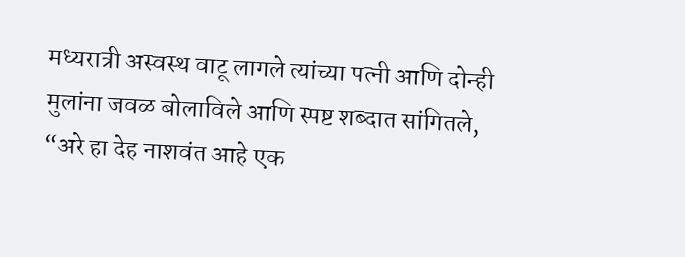मध्यरात्री अस्वस्थ वाटू लागले त्यांच्या पत्नी आणि दोन्ही मुलांना जवळ बोलाविले आणि स्पष्ट शब्दात सांगितले, “अरे हा देह नाशवंत आहे एक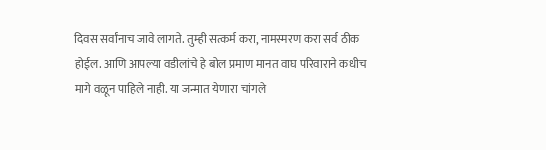दिवस सर्वांनाच जावे लागते. तुम्ही सत्कर्म करा, नामस्मरण करा सर्व ठीक होईल. आणि आपल्या वडीलांचे हे बोल प्रमाण मानत वाघ परिवाराने कधीच मागे वळून पाहिले नाही. या जन्मात येणारा चांगले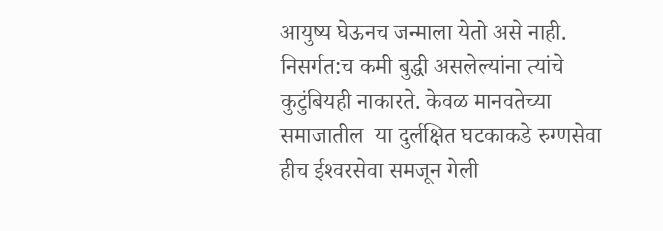आयुष्य घेऊनच जन्माला येतो असे नाही. निसर्गत:च कमी बुद्धी असलेल्यांना त्यांचे कुटुंबियही नाकारते. केवळ मानवतेच्या समाजातील  या दुर्लक्षित घटकाकडे रुग्णसेवा हीच ईश्‍वरसेवा समजून गेली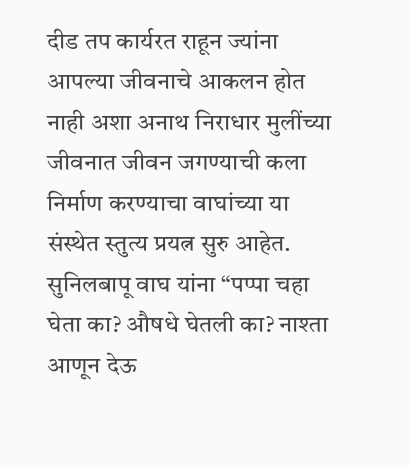दीड तप कार्यरत राहून ज्यांना आपल्या जीवनाचे आकलन होत नाही अशा अनाथ निराधार मुलींच्या जीवनात जीवन जगण्याची कला निर्माण करण्याचा वाघांच्या या संस्थेत स्तुत्य प्रयत्न सुरु आहेत.  सुनिलबापू वाघ यांना “पप्पा चहा घेता का? औषधे घेतली का? नाश्ता आणून देऊ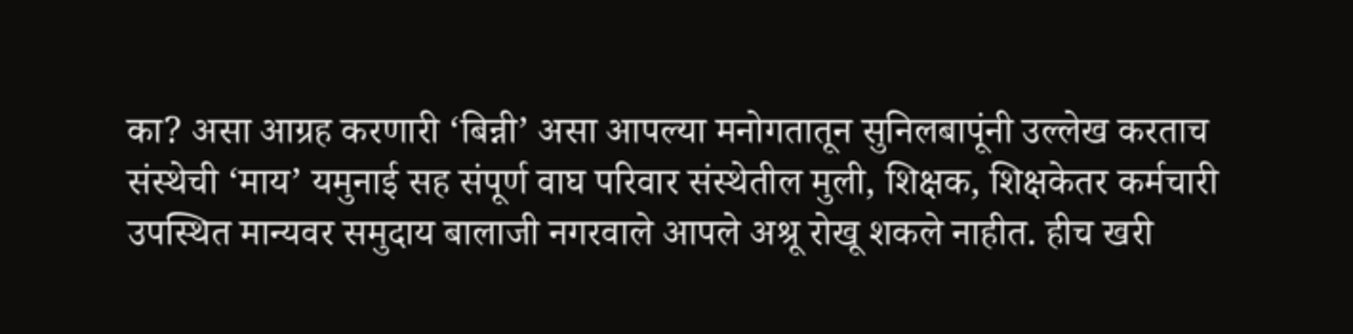का? असा आग्रह करणारी ‘बिन्नी’ असा आपल्या मनोगतातून सुनिलबापूंनी उल्लेख करताच संस्थेची ‘माय’ यमुनाई सह संपूर्ण वाघ परिवार संस्थेतील मुली, शिक्षक, शिक्षकेतर कर्मचारी उपस्थित मान्यवर समुदाय बालाजी नगरवाले आपले अश्रू रोखू शकले नाहीत. हीच खरी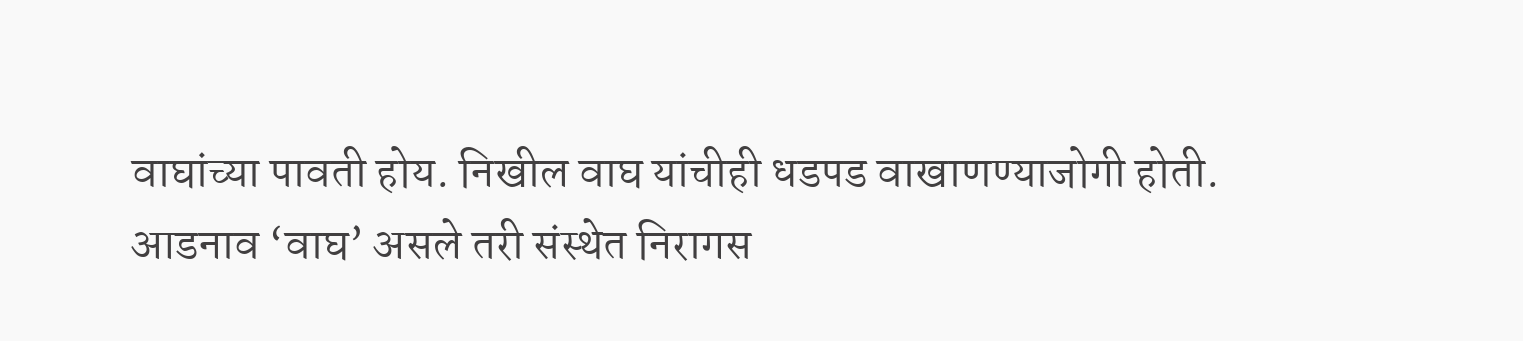वाघांच्या पावती होय. निखील वाघ यांचीही धडपड वाखाणण्याजोगी होती. आडनाव ‘वाघ’ असले तरी संस्थेत निरागस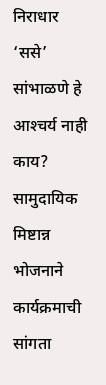निराधार ‘ससे’ सांभाळणे हे आश्‍चर्य नाही काय?  सामुदायिक मिष्टान्न भोजनाने कार्यक्रमाची सांगता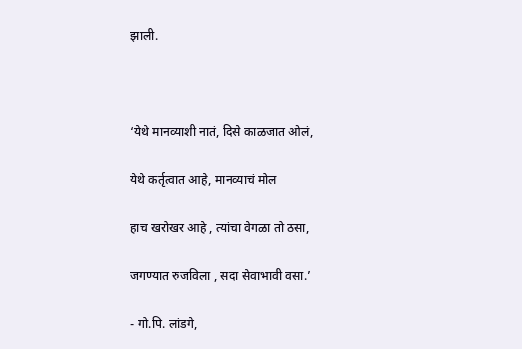झाली.



‘येथे मानव्याशी नातं, दिसे काळजात ओलं,

येथे कर्तृत्वात आहे, मानव्याचं मोल

हाच खरोखर आहे , त्यांचा वेगळा तो ठसा,

जगण्यात रुजविला , सदा सेवाभावी वसा.’

- गो.पि. लांडगे,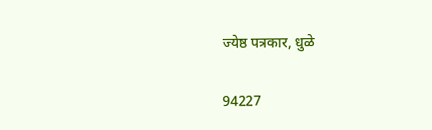ज्येष्ठ पत्रकार, धुळे

94227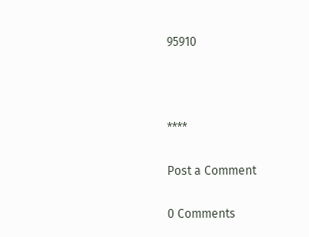95910



****

Post a Comment

0 Comments